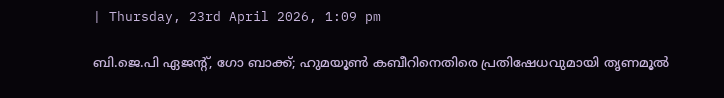| Thursday, 23rd April 2026, 1:09 pm

ബി.ജെ.പി ഏജന്റ്, ഗോ ബാക്ക്; ഹുമയൂണ്‍ കബീറിനെതിരെ പ്രതിഷേധവുമായി തൃണമൂല്‍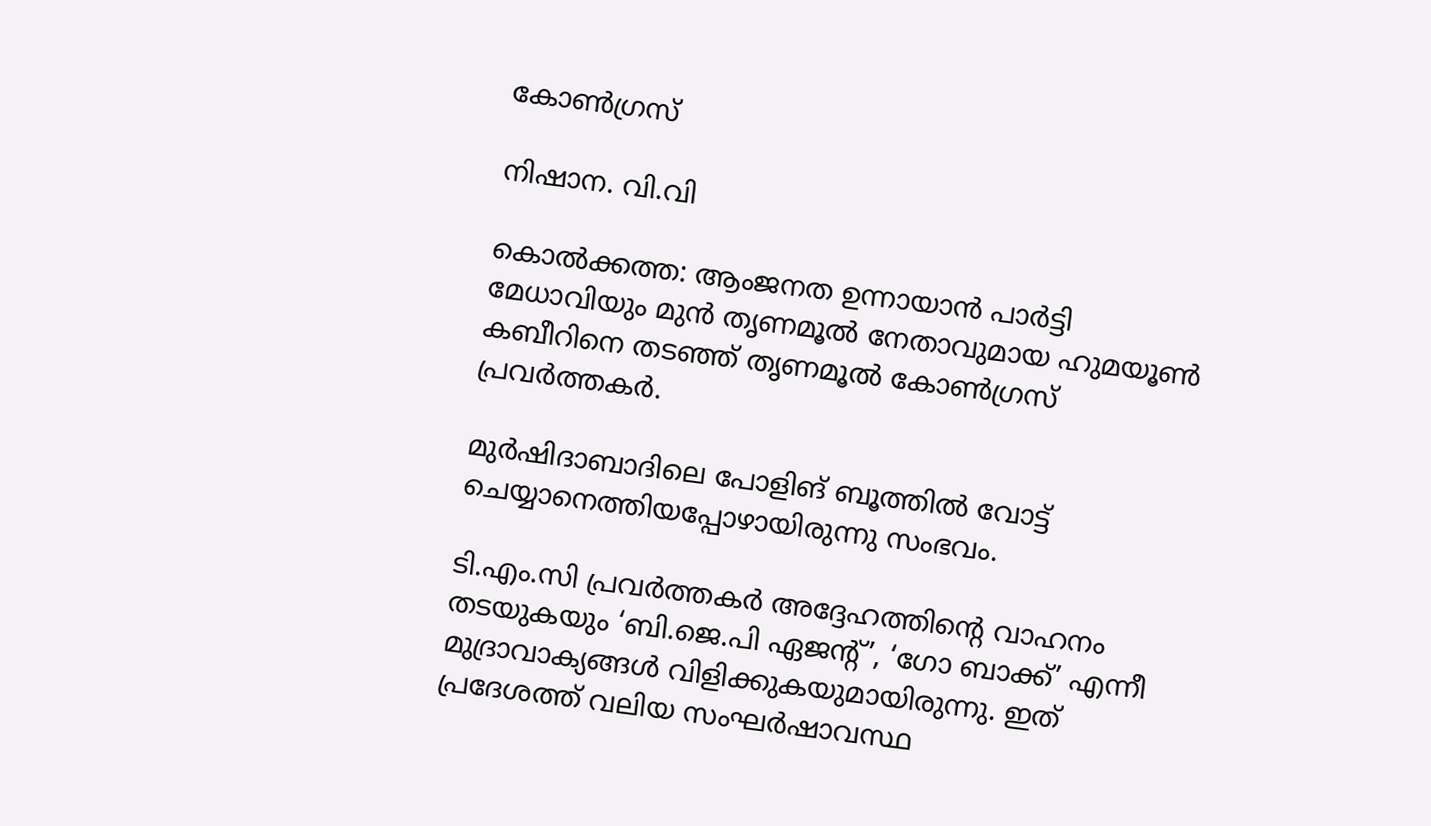കോണ്‍ഗ്രസ്

നിഷാന. വി.വി

കൊല്‍ക്കത്ത: ആംജനത ഉന്നായാന്‍ പാര്‍ട്ടി മേധാവിയും മുന്‍ തൃണമൂല്‍ നേതാവുമായ ഹുമയൂണ്‍ കബീറിനെ തടഞ്ഞ് തൃണമൂല്‍ കോണ്‍ഗ്രസ് പ്രവര്‍ത്തകര്‍.

മുര്‍ഷിദാബാദിലെ പോളിങ് ബൂത്തില്‍ വോട്ട് ചെയ്യാനെത്തിയപ്പോഴായിരുന്നു സംഭവം.

ടി.എം.സി പ്രവര്‍ത്തകര്‍ അദ്ദേഹത്തിന്റെ വാഹനം തടയുകയും ‘ബി.ജെ.പി ഏജന്റ്’, ‘ഗോ ബാക്ക്’ എന്നീ മുദ്രാവാക്യങ്ങള്‍ വിളിക്കുകയുമായിരുന്നു. ഇത് പ്രദേശത്ത് വലിയ സംഘര്‍ഷാവസ്ഥ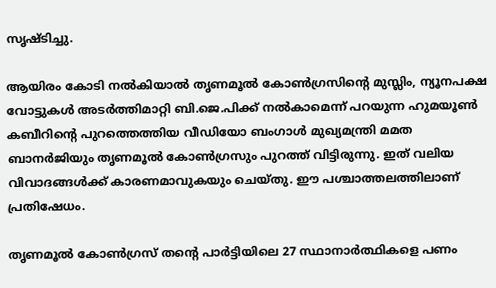സൃഷ്ടിച്ചു.

ആയിരം കോടി നല്‍കിയാല്‍ തൃണമൂല്‍ കോണ്‍ഗ്രസിന്റെ മുസ്ലിം, ന്യൂനപക്ഷ വോട്ടുകള്‍ അടര്‍ത്തിമാറ്റി ബി.ജെ.പിക്ക് നല്‍കാമെന്ന് പറയുന്ന ഹുമയൂണ്‍ കബീറിന്റെ പുറത്തെത്തിയ വീഡിയോ ബംഗാള്‍ മുഖ്യമന്ത്രി മമത ബാനര്‍ജിയും തൃണമൂല്‍ കോണ്‍ഗ്രസും പുറത്ത് വിട്ടിരുന്നു. ഇത് വലിയ വിവാദങ്ങള്‍ക്ക് കാരണമാവുകയും ചെയ്തു. ഈ പശ്ചാത്തലത്തിലാണ് പ്രതിഷേധം.

തൃണമൂല്‍ കോണ്‍ഗ്രസ് തന്റെ പാര്‍ട്ടിയിലെ 27 സ്ഥാനാര്‍ത്ഥികളെ പണം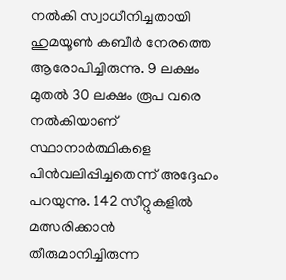നല്‍കി സ്വാധീനിച്ചതായി ഹുമയൂണ്‍ കബീര്‍ നേരത്തെ ആരോപിച്ചിരുന്നു. 9 ലക്ഷം മുതല്‍ 30 ലക്ഷം രൂപ വരെ നല്‍കിയാണ് സ്ഥാനാര്‍ത്ഥികളെ പിന്‍വലിപ്പിച്ചതെന്ന് അദ്ദേഹം പറയുന്നു. 142 സീറ്റുകളില്‍ മത്സരിക്കാന്‍ തീരുമാനിച്ചിരുന്ന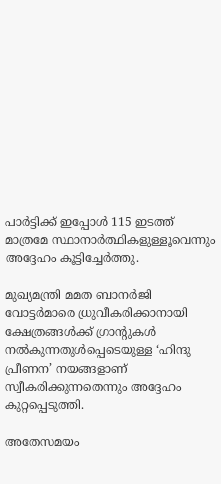പാര്‍ട്ടിക്ക് ഇപ്പോള്‍ 115 ഇടത്ത് മാത്രമേ സ്ഥാനാര്‍ത്ഥികളുള്ളൂവെന്നും അദ്ദേഹം കൂട്ടിച്ചേര്‍ത്തു.

മുഖ്യമന്ത്രി മമത ബാനര്‍ജി വോട്ടര്‍മാരെ ധ്രുവീകരിക്കാനായി ക്ഷേത്രങ്ങള്‍ക്ക് ഗ്രാന്റുകള്‍ നല്‍കുന്നതുള്‍പ്പെടെയുള്ള ‘ഹിന്ദു പ്രീണന’ നയങ്ങളാണ് സ്വീകരിക്കുന്നതെന്നും അദ്ദേഹം കുറ്റപ്പെടുത്തി.

അതേസമയം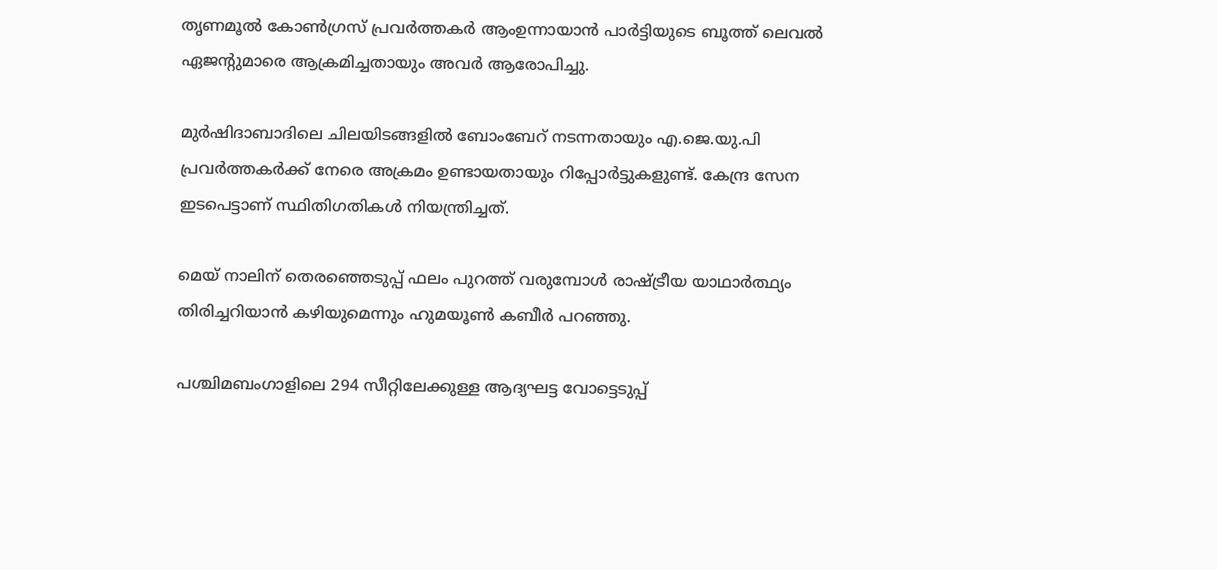തൃണമൂല്‍ കോണ്‍ഗ്രസ് പ്രവര്‍ത്തകര്‍ ആംഉന്നായാന്‍ പാര്‍ട്ടിയുടെ ബൂത്ത് ലെവല്‍ ഏജന്റുമാരെ ആക്രമിച്ചതായും അവര്‍ ആരോപിച്ചു.

മുര്‍ഷിദാബാദിലെ ചിലയിടങ്ങളില്‍ ബോംബേറ് നടന്നതായും എ.ജെ.യു.പി പ്രവര്‍ത്തകര്‍ക്ക് നേരെ അക്രമം ഉണ്ടായതായും റിപ്പോര്‍ട്ടുകളുണ്ട്. കേന്ദ്ര സേന ഇടപെട്ടാണ് സ്ഥിതിഗതികള്‍ നിയന്ത്രിച്ചത്.

മെയ് നാലിന് തെരഞ്ഞെടുപ്പ് ഫലം പുറത്ത് വരുമ്പോള്‍ രാഷ്ട്രീയ യാഥാര്‍ത്ഥ്യം തിരിച്ചറിയാന്‍ കഴിയുമെന്നും ഹുമയൂണ്‍ കബീര്‍ പറഞ്ഞു.

പശ്ചിമബംഗാളിലെ 294 സീറ്റിലേക്കുള്ള ആദ്യഘട്ട വോട്ടെടുപ്പ്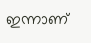ഇന്നാണ്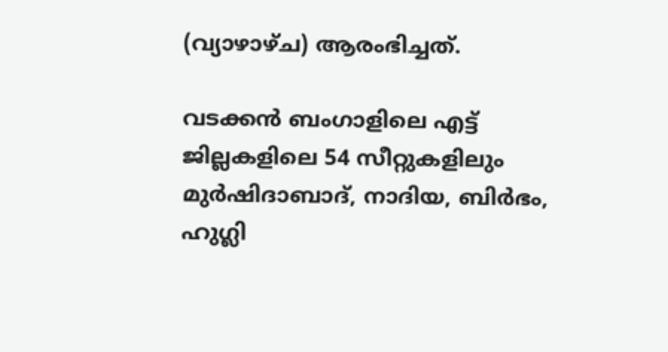(വ്യാഴാഴ്ച) ആരംഭിച്ചത്.

വടക്കന്‍ ബംഗാളിലെ എട്ട് ജില്ലകളിലെ 54 സീറ്റുകളിലും മുര്‍ഷിദാബാദ്, നാദിയ, ബിര്‍ഭം, ഹുഗ്ലി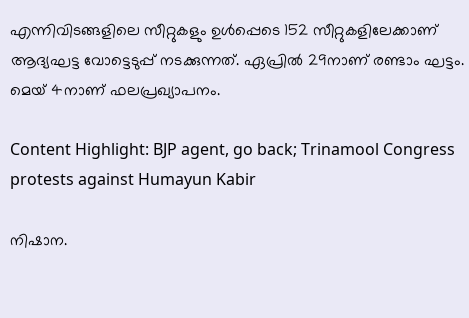എന്നിവിടങ്ങളിലെ സീറ്റുകളും ഉള്‍പ്പെടെ 152 സീറ്റുകളിലേക്കാണ് ആദ്യഘട്ട വോട്ടെടുപ്പ് നടക്കുന്നത്. ഏപ്രില്‍ 29നാണ് രണ്ടാം ഘട്ടം. മെയ് 4നാണ് ഫലപ്രഖ്യാപനം.

Content Highlight: BJP agent, go back; Trinamool Congress protests against Humayun Kabir

നിഷാന.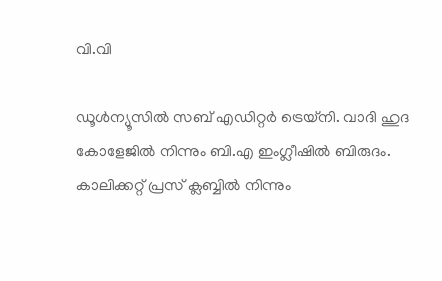വി.വി

ഡൂള്‍ന്യൂസില്‍ സബ് എഡിറ്റര്‍ ട്രെയ്‌നി. വാദി ഹുദ കോളേജില്‍ നിന്നും ബി.എ ഇംഗ്ലീഷില്‍ ബിരുദം. കാലിക്കറ്റ് പ്രസ് ക്ലബ്ബില്‍ നിന്നും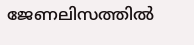ജേണലിസത്തില്‍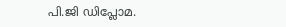പി.ജി ഡിപ്ലോമ.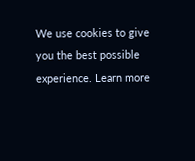We use cookies to give you the best possible experience. Learn more